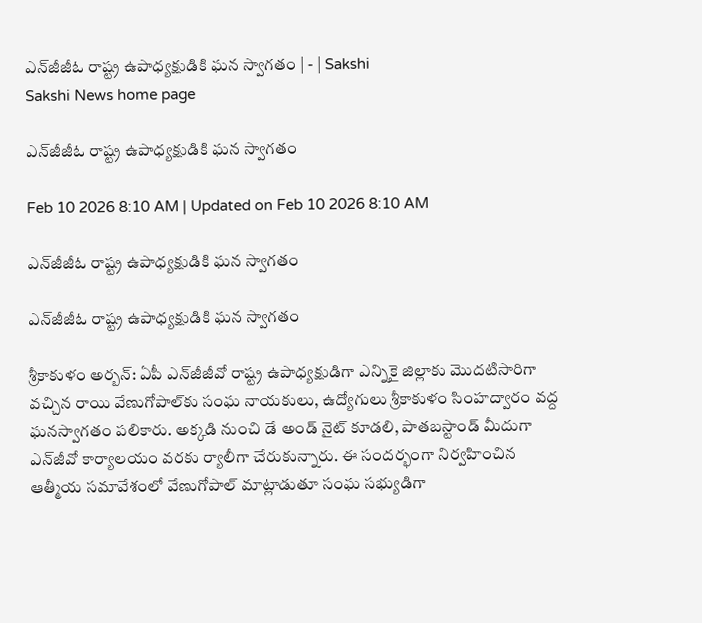ఎన్‌జీజీఓ రాష్ట్ర ఉపాధ్యక్షుడికి ఘన స్వాగతం | - | Sakshi
Sakshi News home page

ఎన్‌జీజీఓ రాష్ట్ర ఉపాధ్యక్షుడికి ఘన స్వాగతం

Feb 10 2026 8:10 AM | Updated on Feb 10 2026 8:10 AM

ఎన్‌జీజీఓ రాష్ట్ర ఉపాధ్యక్షుడికి ఘన స్వాగతం

ఎన్‌జీజీఓ రాష్ట్ర ఉపాధ్యక్షుడికి ఘన స్వాగతం

శ్రీకాకుళం అర్బన్‌: ఏపీ ఎన్‌జీజీవో రాష్ట్ర ఉపాధ్యక్షుడిగా ఎన్నికై జిల్లాకు మొదటిసారిగా వచ్చిన రాయి వేణుగోపాల్‌కు సంఘ నాయకులు, ఉద్యోగులు శ్రీకాకుళం సింహద్వారం వద్ద ఘనస్వాగతం పలికారు. అక్కడి నుంచి డే అండ్‌ నైట్‌ కూడలి, పాతబస్టాండ్‌ మీదుగా ఎన్‌జీవో కార్యాలయం వరకు ర్యాలీగా చేరుకున్నారు. ఈ సందర్భంగా నిర్వహించిన ఆత్మీయ సమావేశంలో వేణుగోపాల్‌ మాట్లాడుతూ సంఘ సభ్యుడిగా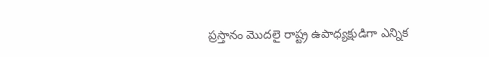ప్రస్తానం మొదలై రాష్ట్ర ఉపాధ్యక్షుడిగా ఎన్నిక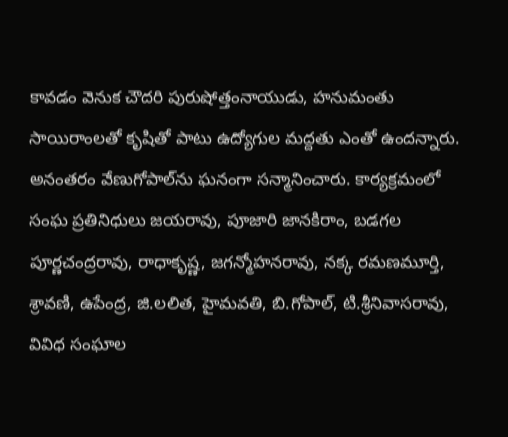కావడం వెనుక చౌదరి పురుషోత్తంనాయుడు, హనుమంతు సాయిరాంలతో కృషితో పాటు ఉద్యోగుల మద్దతు ఎంతో ఉందన్నారు. అనంతరం వేణుగోపాల్‌ను ఘనంగా సన్మానించారు. కార్యక్రమంలో సంఘ ప్రతినిధులు జయరావు, పూజారి జానకిరాం, బడగల పూర్ణచంద్రరావు, రాధాకృష్ణ, జగన్మోహనరావు, నక్క రమణమూర్తి, శ్రావణి, ఉపేంద్ర, జి.లలిత, హైమవతి, బి.గోపాల్‌, టి.శ్రీనివాసరావు, వివిధ సంఘాల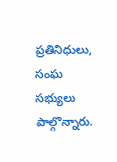ప్రతినిధులు, సంఘ సభ్యులు పాల్గొన్నారు.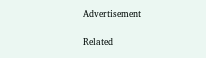Advertisement

Related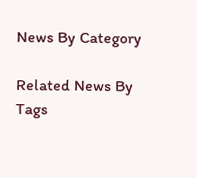News By Category

Related News By Tags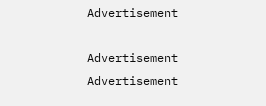Advertisement

Advertisement
Advertisement